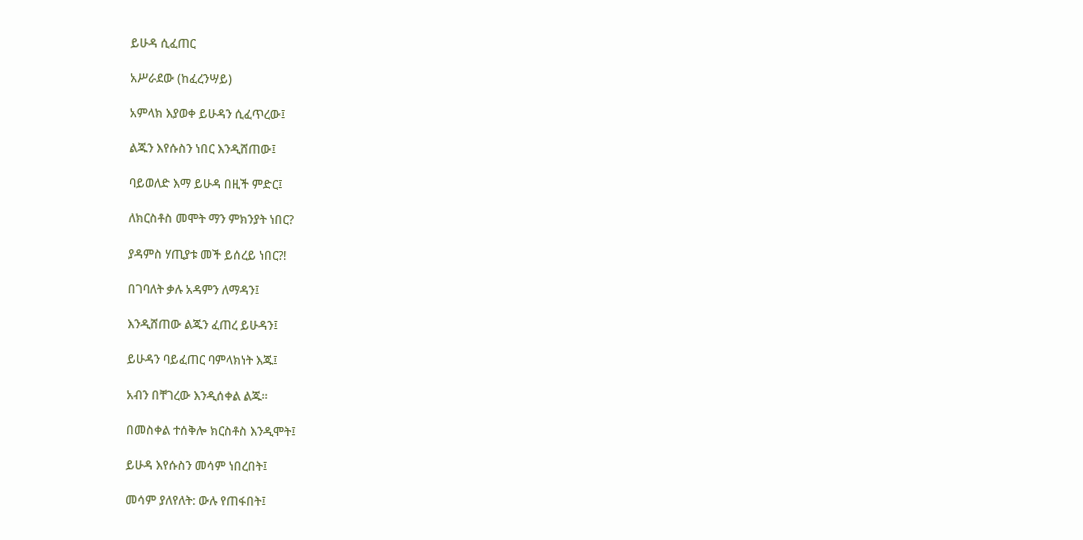ይሁዳ ሲፈጠር

አሥራደው (ከፈረንሣይ)

አምላክ እያወቀ ይሁዳን ሲፈጥረው፤

ልጁን እየሱስን ነበር እንዲሸጠው፤

ባይወለድ እማ ይሁዳ በዚች ምድር፤

ለክርስቶስ መሞት ማን ምክንያት ነበር?

ያዳምስ ሃጢያቱ መች ይሰረይ ነበር?!

በገባለት ቃሉ አዳምን ለማዳን፤

እንዲሸጠው ልጁን ፈጠረ ይሁዳን፤

ይሁዳን ባይፈጠር ባምላክነት እጁ፤

አብን በቸገረው እንዲሰቀል ልጁ።

በመስቀል ተሰቅሎ ክርስቶስ እንዲሞት፤

ይሁዳ እየሱስን መሳም ነበረበት፤

መሳም ያለየለት: ውሉ የጠፋበት፤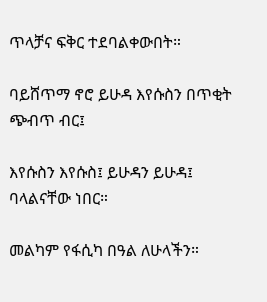ጥላቻና ፍቅር ተደባልቀውበት።

ባይሸጥማ ኖሮ ይሁዳ እየሱስን በጥቂት ጭብጥ ብር፤

እየሱስን እየሱስ፤ ይሁዳን ይሁዳ፤ ባላልናቸው ነበር።

መልካም የፋሲካ በዓል ለሁላችን።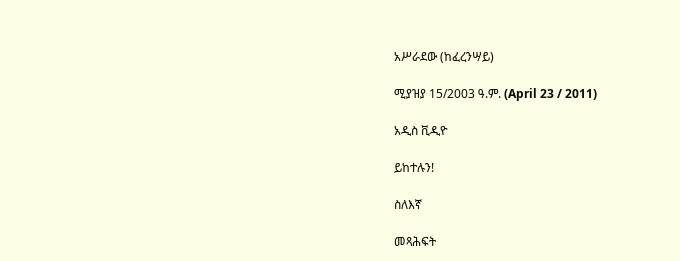አሥራደው (ከፈረንሣይ)

ሚያዝያ 15/2003 ዓ.ም. (April 23 / 2011)

አዲስ ቪዲዮ

ይከተሉን!

ስለእኛ

መጻሕፍት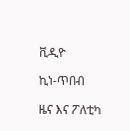ቪዲዮ

ኪነ-ጥበብ

ዜና እና ፖለቲካ